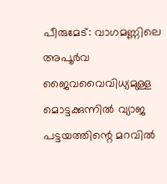പീരുമേട്: വാഗമണ്ണിലെ അപൂർവ ജൈവവൈവിധ്യമുള്ള മൊട്ടക്കുന്നിൽ വ്യാജ പട്ടയത്തിന്റെ മറവിൽ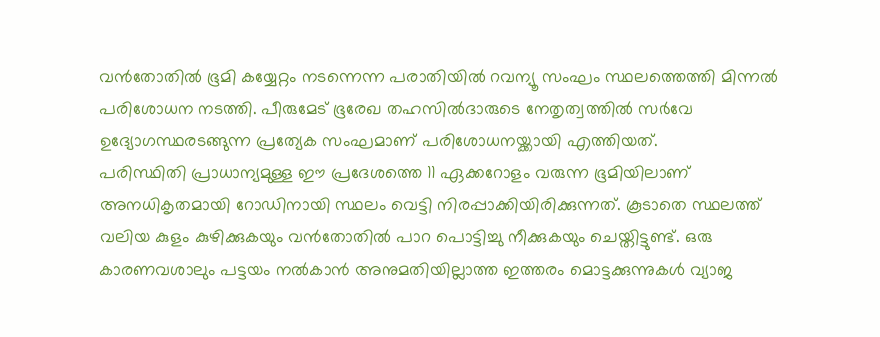വൻതോതിൽ ഭൂമി കയ്യേറ്റം നടന്നെന്ന പരാതിയിൽ റവന്യൂ സംഘം സ്ഥലത്തെത്തി മിന്നൽ പരിശോധന നടത്തി. പീരുമേട് ഭൂരേഖ തഹസിൽദാരുടെ നേതൃത്വത്തിൽ സർവേ ഉദ്യോഗസ്ഥരടങ്ങുന്ന പ്രത്യേക സംഘമാണ് പരിശോധനയ്ക്കായി എത്തിയത്.
പരിസ്ഥിതി പ്രാധാന്യമുള്ള ഈ പ്രദേശത്തെ 11 ഏക്കറോളം വരുന്ന ഭൂമിയിലാണ് അനധികൃതമായി റോഡിനായി സ്ഥലം വെട്ടി നിരപ്പാക്കിയിരിക്കുന്നത്. കൂടാതെ സ്ഥലത്ത് വലിയ കുളം കുഴിക്കുകയും വൻതോതിൽ പാറ പൊട്ടിച്ചു നീക്കുകയും ചെയ്തിട്ടുണ്ട്. ഒരു കാരണവശാലും പട്ടയം നൽകാൻ അനുമതിയില്ലാത്ത ഇത്തരം മൊട്ടക്കുന്നുകൾ വ്യാജ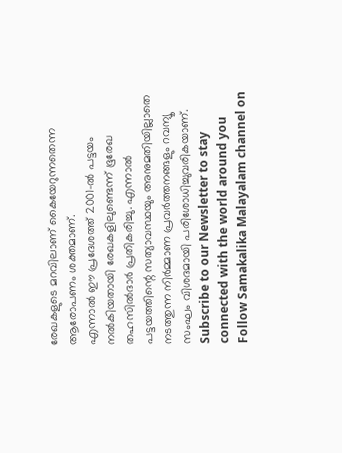രേഖകളുടെ മറവിലാണ് കൈയേറുന്നതെന്ന ആരോപണം ശക്തമാണ്.
എന്നാൽ ഈ പ്രദേശത്ത് 2001-ൽ പട്ടയം നൽകിയതായി രേഖകളിലുണ്ടെന്ന് ഭൂരേഖ തഹസിൽദാർ പ്രതികരിച്ചു. എന്നാൽ പട്ടയത്തിന്റെ സത്യാവസ്ഥയും അനുമതിയില്ലാതെ നടത്തുന്ന നിർമ്മാണ പ്രവർത്തനങ്ങളും റവന്യൂ സംഘം വിശദമായി പരിശോധിച്ചുവരികയാണ്.
Subscribe to our Newsletter to stay connected with the world around you
Follow Samakalika Malayalam channel on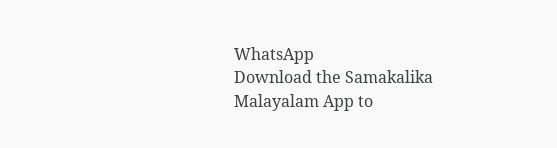WhatsApp
Download the Samakalika Malayalam App to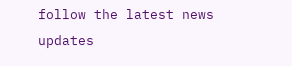follow the latest news updates